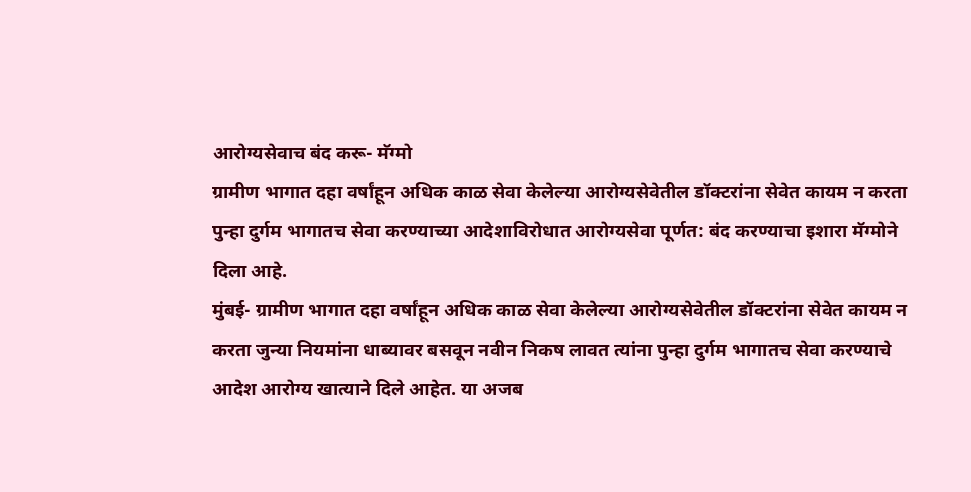आरोग्यसेवाच बंद करू- मॅग्मो
ग्रामीण भागात दहा वर्षांहून अधिक काळ सेवा केलेल्या आरोग्यसेवेतील डॉक्टरांना सेवेत कायम न करता पुन्हा दुर्गम भागातच सेवा करण्याच्या आदेशाविरोधात आरोग्यसेवा पूर्णत: बंद करण्याचा इशारा मॅग्मोने दिला आहे.
मुंबई- ग्रामीण भागात दहा वर्षांहून अधिक काळ सेवा केलेल्या आरोग्यसेवेतील डॉक्टरांना सेवेत कायम न करता जुन्या नियमांना धाब्यावर बसवून नवीन निकष लावत त्यांना पुन्हा दुर्गम भागातच सेवा करण्याचे आदेश आरोग्य खात्याने दिले आहेत. या अजब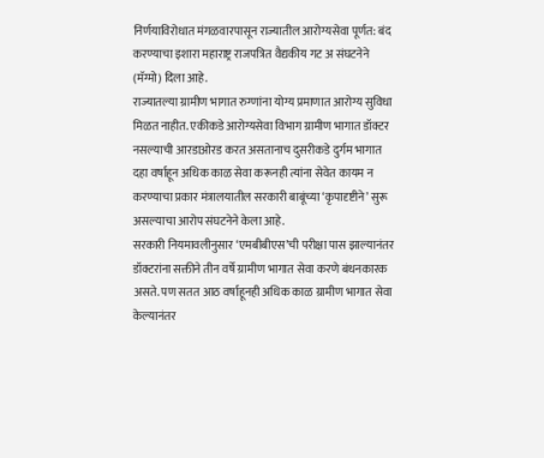निर्णयाविरोधात मंगळवारपासून राज्यातील आरोग्यसेवा पूर्णत: बंद करण्याचा इशारा महाराष्ट्र राजपत्रित वैद्यकीय गट अ संघटनेने (मॅग्मो) दिला आहे.
राज्यातल्या ग्रामीण भागात रुग्णांना योग्य प्रमाणात आरोग्य सुविधा मिळत नाहीत. एकीकडे आरोग्यसेवा विभाग ग्रामीण भागात डॉक्टर नसल्याची आरडाओरड करत असतानाच दुसरीकडे दुर्गम भागात दहा वर्षाहून अधिक काळ सेवा करूनही त्यांना सेवेत कायम न करण्याचा प्रकार मंत्रालयातील सरकारी बाबूंच्या ‘कृपादृष्टीने’ सुरू असल्याचा आरोप संघटनेने केला आहे.
सरकारी नियमावलीनुसार ‘एमबीबीएस’ची परीक्षा पास झाल्यानंतर डॉक्टरांना सक्तीने तीन वर्षे ग्रामीण भागात सेवा करणे बंधनकारक असते. पण सतत आठ वर्षाहूनही अधिक काळ ग्रामीण भागात सेवा केल्यानंतर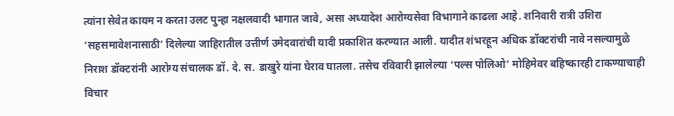त्यांना सेवेत कायम न करता उलट पुन्हा नक्षलवादी भागात जावे, असा अध्यादेश आरोग्यसेवा विभागाने काढला आहे. शनिवारी रात्री उशिरा ‘सहसमावेशनासाठी’ दिलेल्या जाहिरातील उत्तीर्ण उमेदवारांची यादी प्रकाशित करण्यात आली. यादीत शंभरहून अधिक डॉक्टरांची नावे नसल्यामुळे निराश डॉक्टरांनी आरोग्य संचालक डॉ. दे. स. डाखुरे यांना घेराव घातला. तसेच रविवारी झालेल्या ‘पल्स पोलिओ’ मोहिमेवर बहिष्कारही टाकण्याचाही विचार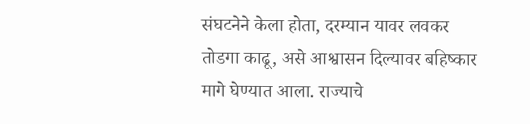संघटनेने केला होता, दरम्यान यावर लवकर तोडगा काढू, असे आश्वासन दिल्यावर बहिष्कार मागे घेण्यात आला. राज्याचे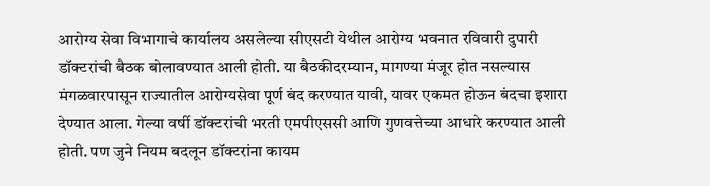आरोग्य सेवा विभागाचे कार्यालय असलेल्या सीएसटी येथील आरोग्य भवनात रविवारी दुपारी डॉक्टरांची बैठक बोलावण्यात आली होती. या बैठकीदरम्यान, मागण्या मंजूर होत नसल्यास मंगळवारपासून राज्यातील आरोग्यसेवा पूर्ण बंद करण्यात यावी, यावर एकमत होऊन बंदचा इशारा देण्यात आला. गेल्या वर्षी डॉक्टरांची भरती एमपीएससी आणि गुणवत्तेच्या आधारे करण्यात आली होती. पण जुने नियम बदलून डॉक्टरांना कायम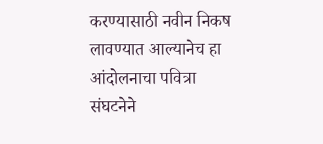करण्यासाठी नवीन निकष लावण्यात आल्यानेच हा आंदोलनाचा पवित्रा संघटनेने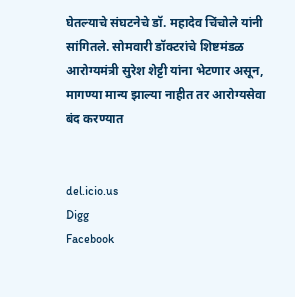घेतल्याचे संघटनेचे डॉ. महादेव चिंचोले यांनी सांगितले. सोमवारी डॉक्टरांचे शिष्टमंडळ आरोग्यमंत्री सुरेश शेट्टी यांना भेटणार असून, मागण्या मान्य झाल्या नाहीत तर आरोग्यसेवा बंद करण्यात


del.icio.us
Digg
Facebook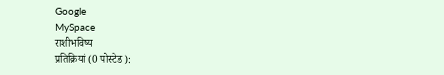Google
MySpace
राशीभविष्य
प्रतिक्रियां (0 पोस्टेड ):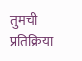तुमची प्रतिक्रिया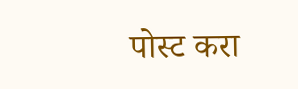पोस्ट करा